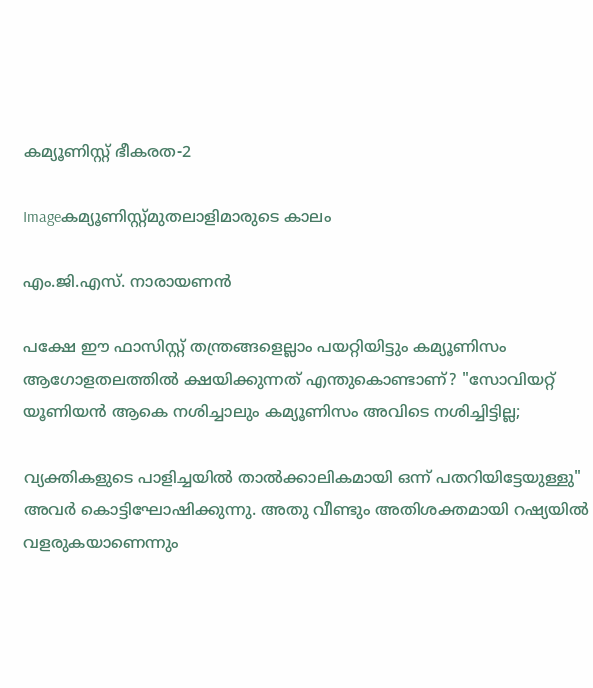കമ്യൂണിസ്റ്റ്‌ ഭീകരത-2

Imageകമ്യൂണിസ്റ്റ്മുതലാളിമാരുടെ കാലം

എം.ജി.എസ്‌. നാരായണന്‍

പക്ഷേ ഈ ഫാസിസ്റ്റ്‌ തന്ത്രങ്ങളെല്ലാം പയറ്റിയിട്ടും കമ്യൂണിസം ആഗോളതലത്തില്‍ ക്ഷയിക്കുന്നത്‌ എന്തുകൊണ്ടാണ്‌? "സോവിയറ്റ്‌ യൂണിയന്‍ ആകെ നശിച്ചാലും കമ്യൂണിസം അവിടെ നശിച്ചിട്ടില്ല;

വ്യക്തികളുടെ പാളിച്ചയില്‍ താല്‍ക്കാലികമായി ഒന്ന്‌ പതറിയിട്ടേയുള്ളു" അവര്‍ കൊട്ടിഘോഷിക്കുന്നു. അതു വീണ്ടും അതിശക്തമായി റഷ്യയില്‍ വളരുകയാണെന്നും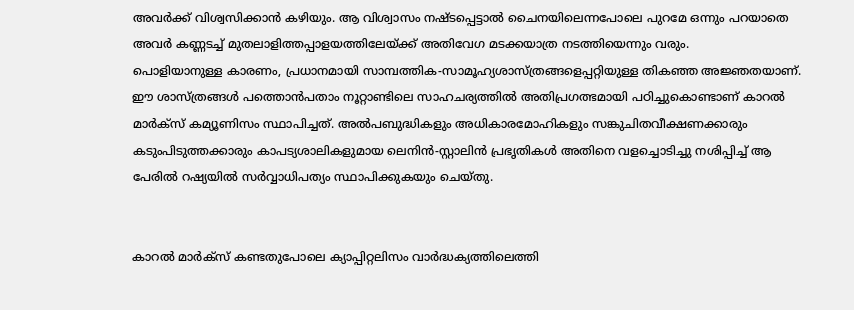അവര്‍ക്ക്‌ വിശ്വസിക്കാന്‍ കഴിയും. ആ വിശ്വാസം നഷ്ടപ്പെട്ടാല്‍ ചൈനയിലെന്നപോലെ പുറമേ ഒന്നും പറയാതെ അവര്‍ കണ്ണടച്ച്‌ മുതലാളിത്തപ്പാളയത്തിലേയ്ക്ക്‌ അതിവേഗ മടക്കയാത്ര നടത്തിയെന്നും വരും.
പൊളിയാനുള്ള കാരണം, പ്രധാനമായി സാമ്പത്തിക-സാമൂഹ്യശാസ്ത്രങ്ങളെപ്പറ്റിയുള്ള തികഞ്ഞ അജ്ഞതയാണ്‌. ഈ ശാസ്ത്രങ്ങള്‍ പത്തൊന്‍പതാം നൂറ്റാണ്ടിലെ സാഹചര്യത്തില്‍ അതിപ്രഗത്ഭമായി പഠിച്ചുകൊണ്ടാണ്‌ കാറല്‍ മാര്‍ക്സ്‌ കമ്യൂണിസം സ്ഥാപിച്ചത്‌. അല്‍പബുദ്ധികളും അധികാരമോഹികളും സങ്കുചിതവീക്ഷണക്കാരും കടുംപിടുത്തക്കാരും കാപട്യശാലികളുമായ ലെനിന്‍-സ്റ്റാലിന്‍ പ്രഭൃതികള്‍ അതിനെ വളച്ചൊടിച്ചു നശിപ്പിച്ച്‌ ആ പേരില്‍ റഷ്യയില്‍ സര്‍വ്വാധിപത്യം സ്ഥാപിക്കുകയും ചെയ്തു.


കാറല്‍ മാര്‍ക്സ്‌ കണ്ടതുപോലെ ക്യാപ്പിറ്റലിസം വാര്‍ദ്ധക്യത്തിലെത്തി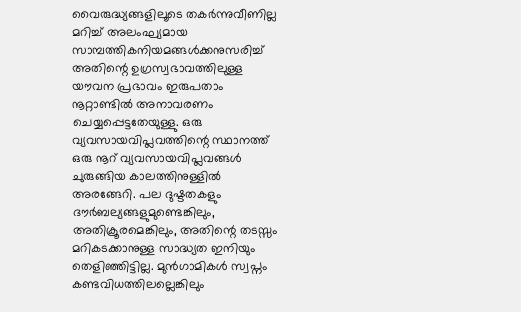വൈരുദ്ധ്യങ്ങളിലൂടെ തകര്‍ന്നുവീണില്ല മറിച്ച്‌ അലംഘ്യമായ സാമ്പത്തികനിയമങ്ങള്‍ക്കനുസരിച്ച്‌ അതിന്റെ ഉഗ്രസ്വഭാവത്തിലുള്ള യൗവന പ്രഭാവം ഇരുപതാം നൂറ്റാണ്ടില്‍ അനാവരണം ചെയ്യപ്പെട്ടതേയുള്ളു. ഒരു വ്യവസായവിപ്ലവത്തിന്റെ സ്ഥാനത്ത്‌ ഒരു നൂറ്‌ വ്യവസായവിപ്ലവങ്ങള്‍ ചുരുങ്ങിയ കാലത്തിനുള്ളില്‍ അരങ്ങേറി. പല ദുഷ്ടതകളും ദൗര്‍ബല്യങ്ങളുമുണ്ടെങ്കിലും, അതിക്രൂരമെങ്കിലും, അതിന്റെ തടസ്സം മറികടക്കാനുള്ള സാദ്ധ്യത ഇനിയും തെളിഞ്ഞിട്ടില്ല. മുന്‍ഗാമികള്‍ സ്വപ്നം കണ്ടവിധത്തിലല്ലെങ്കിലും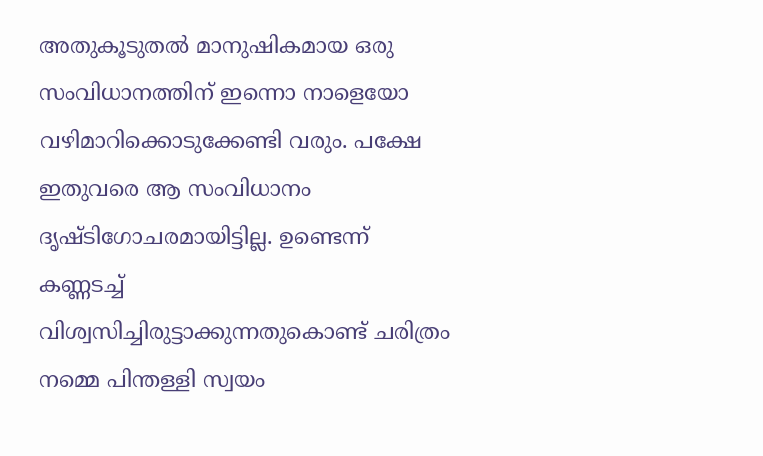അതുകൂടുതല്‍ മാനുഷികമായ ഒരു സംവിധാനത്തിന്‌ ഇന്നൊ നാളെയോ വഴിമാറിക്കൊടുക്കേണ്ടി വരും. പക്ഷേ ഇതുവരെ ആ സംവിധാനം ദൃഷ്ടിഗോചരമായിട്ടില്ല. ഉണ്ടെന്ന്‌ കണ്ണടച്ച്‌ വിശ്വസിച്ചിരുട്ടാക്കുന്നതുകൊണ്ട്‌ ചരിത്രം നമ്മെ പിന്തള്ളി സ്വയം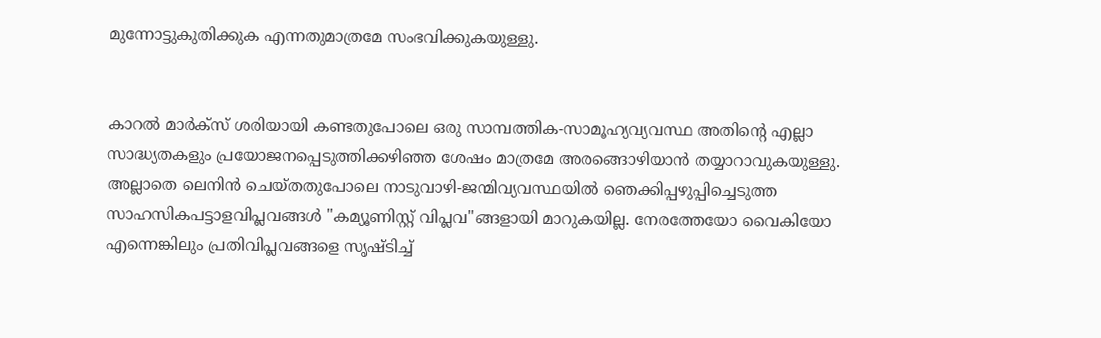മുന്നോട്ടുകുതിക്കുക എന്നതുമാത്രമേ സംഭവിക്കുകയുള്ളു.


കാറല്‍ മാര്‍ക്സ്‌ ശരിയായി കണ്ടതുപോലെ ഒരു സാമ്പത്തിക-സാമൂഹ്യവ്യവസ്ഥ അതിന്റെ എല്ലാ സാദ്ധ്യതകളും പ്രയോജനപ്പെടുത്തിക്കഴിഞ്ഞ ശേഷം മാത്രമേ അരങ്ങൊഴിയാന്‍ തയ്യാറാവുകയുള്ളു. അല്ലാതെ ലെനിന്‍ ചെയ്തതുപോലെ നാടുവാഴി-ജന്മിവ്യവസ്ഥയില്‍ ഞെക്കിപ്പഴുപ്പിച്ചെടുത്ത സാഹസികപട്ടാളവിപ്ലവങ്ങള്‍ "കമ്യൂണിസ്റ്റ്‌ വിപ്ലവ"ങ്ങളായി മാറുകയില്ല. നേരത്തേയോ വൈകിയോ എന്നെങ്കിലും പ്രതിവിപ്ലവങ്ങളെ സൃഷ്ടിച്ച്‌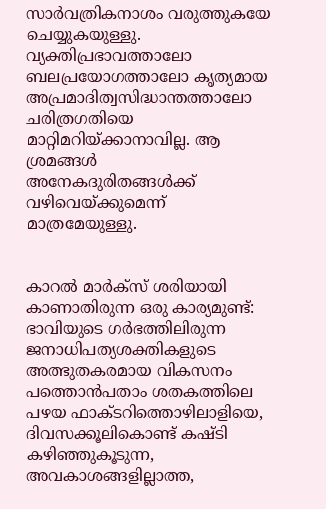സാര്‍വത്രികനാശം വരുത്തുകയേ ചെയ്യുകയുള്ളു. വ്യക്തിപ്രഭാവത്താലോ ബലപ്രയോഗത്താലോ കൃത്യമായ അപ്രമാദിത്വസിദ്ധാന്തത്താലോ ചരിത്രഗതിയെ മാറ്റിമറിയ്ക്കാനാവില്ല. ആ ശ്രമങ്ങള്‍ അനേകദുരിതങ്ങള്‍ക്ക്‌ വഴിവെയ്ക്കുമെന്ന്‌ മാത്രമേയുള്ളു.


കാറല്‍ മാര്‍ക്സ്‌ ശരിയായി കാണാതിരുന്ന ഒരു കാര്യമുണ്ട്‌: ഭാവിയുടെ ഗര്‍ഭത്തിലിരുന്ന ജനാധിപത്യശക്തികളുടെ അത്ഭുതകരമായ വികസനം പത്തൊന്‍പതാം ശതകത്തിലെ പഴയ ഫാക്ടറിത്തൊഴിലാളിയെ, ദിവസക്കൂലികൊണ്ട്‌ കഷ്ടി കഴിഞ്ഞുകൂടുന്ന, അവകാശങ്ങളില്ലാത്ത,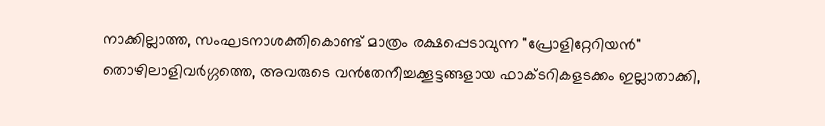നാക്കില്ലാത്ത, സംഘടനാശക്തികൊണ്ട്‌ മാത്രം രക്ഷപ്പെടാവുന്ന "പ്രോളിറ്റേറിയന്‍" തൊഴിലാളിവര്‍ഗ്ഗത്തെ, അവരുടെ വന്‍തേനീച്ചക്കൂട്ടങ്ങളായ ഫാക്ടറികളടക്കം ഇല്ലാതാക്കി,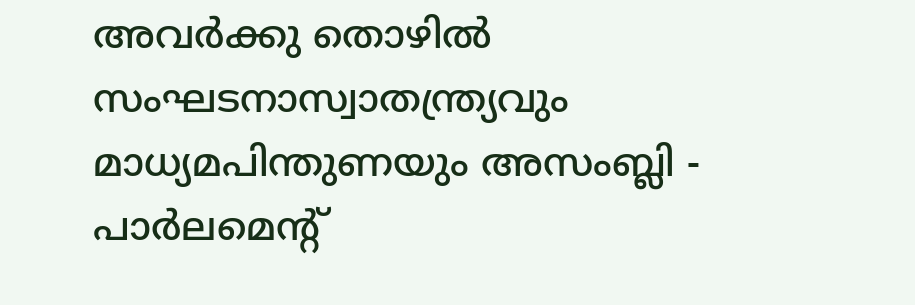അവര്‍ക്കു തൊഴില്‍ സംഘടനാസ്വാതന്ത്ര്യവും മാധ്യമപിന്തുണയും അസംബ്ലി - പാര്‍ലമെന്റ്‌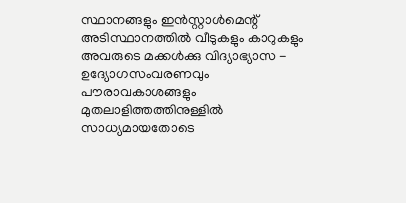സ്ഥാനങ്ങളും ഇന്‍സ്റ്റാള്‍മെന്റ്‌ അടിസ്ഥാനത്തില്‍ വീടുകളും കാറുകളും അവരുടെ മക്കള്‍ക്കു വിദ്യാഭ്യാസ - ഉദ്യോഗസംവരണവും പൗരാവകാശങ്ങളും മുതലാളിത്തത്തിനുള്ളില്‍ സാധ്യമായതോടെ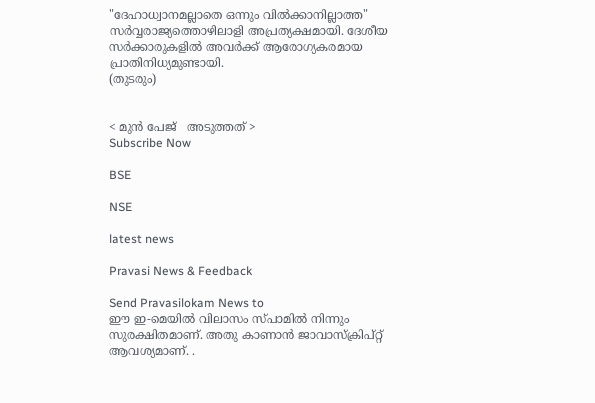"ദേഹാധ്വാനമല്ലാതെ ഒന്നും വില്‍ക്കാനില്ലാത്ത" സര്‍വ്വരാജ്യത്തൊഴിലാളി അപ്രത്യക്ഷമായി. ദേശീയ സര്‍ക്കാരുകളില്‍ അവര്‍ക്ക്‌ ആരോഗ്യകരമായ പ്രാതിനിധ്യമുണ്ടായി.
(തുടരും)


< മുന്‍ പേജ്‌   അടുത്തത് >
Subscribe Now

BSE

NSE

latest news

Pravasi News & Feedback

Send Pravasilokam News to
ഈ ഇ-മെയില്‍ വിലാസം സ്‌പാമില്‍ നിന്നും സുരക്ഷിതമാണ്‌. അതു കാണാന്‍ ജാവാസ്ക്രിപ്റ്റ്‌ ആവശ്യമാണ്‌. .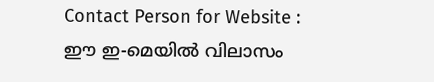Contact Person for Website :
ഈ ഇ-മെയില്‍ വിലാസം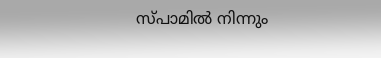സ്‌പാമില്‍ നിന്നും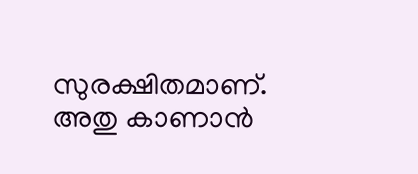സുരക്ഷിതമാണ്‌. അതു കാണാന്‍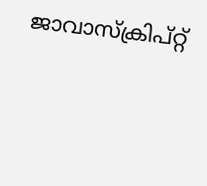ജാവാസ്ക്രിപ്റ്റ്‌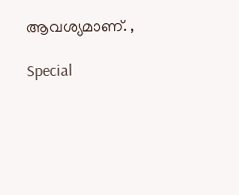ആവശ്യമാണ്‌. ,

Special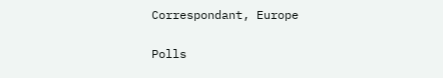Correspondant, Europe


Polls